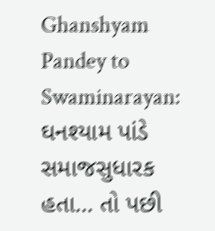Ghanshyam Pandey to Swaminarayan: ઘનશ્યામ પાંડે સમાજસુધારક હતા… તો પછી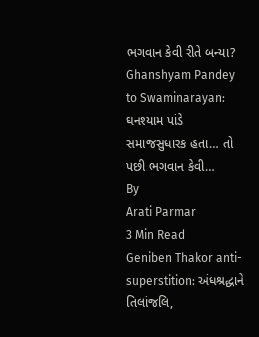ભગવાન કેવી રીતે બન્યા?
Ghanshyam Pandey to Swaminarayan: ઘનશ્યામ પાંડે સમાજસુધારક હતા… તો પછી ભગવાન કેવી…
By
Arati Parmar
3 Min Read
Geniben Thakor anti-superstition: અંધશ્રદ્ધાને તિલાંજલિ,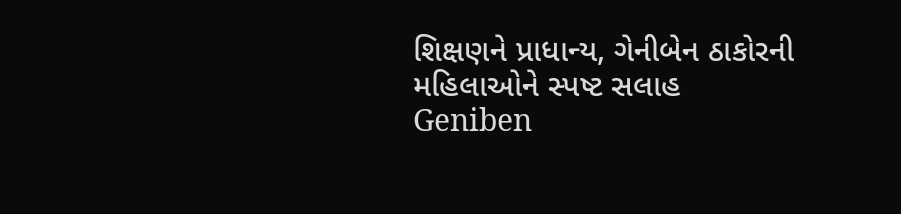શિક્ષણને પ્રાધાન્ય, ગેનીબેન ઠાકોરની મહિલાઓને સ્પષ્ટ સલાહ
Geniben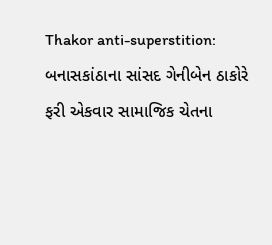Thakor anti-superstition: બનાસકાંઠાના સાંસદ ગેનીબેન ઠાકોરે ફરી એકવાર સામાજિક ચેતના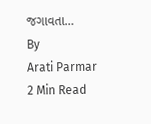જગાવતા…
By
Arati Parmar
2 Min Read